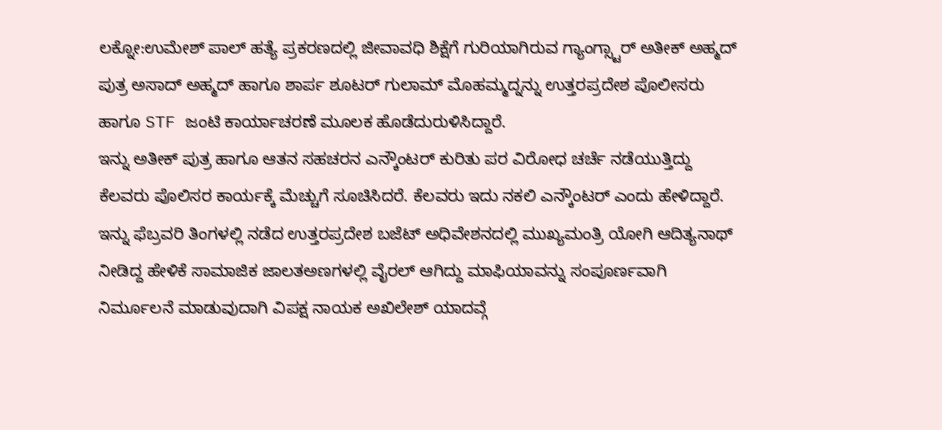ಲಕ್ನೋ:ಉಮೇಶ್ ಪಾಲ್ ಹತ್ಯೆ ಪ್ರಕರಣದಲ್ಲಿ ಜೀವಾವಧಿ ಶಿಕ್ಷೆಗೆ ಗುರಿಯಾಗಿರುವ ಗ್ಯಾಂಗ್ಸ್ಟಾರ್ ಅತೀಕ್ ಅಹ್ಮದ್ ಪುತ್ರ ಅಸಾದ್ ಅಹ್ಮದ್ ಹಾಗೂ ಶಾರ್ಪ ಶೂಟರ್ ಗುಲಾಮ್ ಮೊಹಮ್ಮದ್ನನ್ನು ಉತ್ತರಪ್ರದೇಶ ಪೊಲೀಸರು ಹಾಗೂ STF ಜಂಟಿ ಕಾರ್ಯಾಚರಣೆ ಮೂಲಕ ಹೊಡೆದುರುಳಿಸಿದ್ದಾರೆ.
ಇನ್ನು ಅತೀಕ್ ಪುತ್ರ ಹಾಗೂ ಆತನ ಸಹಚರನ ಎನ್ಕೌಂಟರ್ ಕುರಿತು ಪರ ವಿರೋಧ ಚರ್ಚೆ ನಡೆಯುತ್ತಿದ್ದು ಕೆಲವರು ಪೊಲಿಸರ ಕಾರ್ಯಕ್ಕೆ ಮೆಚ್ಚುಗೆ ಸೂಚಿಸಿದರೆ. ಕೆಲವರು ಇದು ನಕಲಿ ಎನ್ಕೌಂಟರ್ ಎಂದು ಹೇಳಿದ್ದಾರೆ.
ಇನ್ನು ಫೆಬ್ರವರಿ ತಿಂಗಳಲ್ಲಿ ನಡೆದ ಉತ್ತರಪ್ರದೇಶ ಬಜೆಟ್ ಅಧಿವೇಶನದಲ್ಲಿ ಮುಖ್ಯಮಂತ್ರಿ ಯೋಗಿ ಆದಿತ್ಯನಾಥ್ ನೀಡಿದ್ದ ಹೇಳಿಕೆ ಸಾಮಾಜಿಕ ಜಾಲತಅಣಗಳಲ್ಲಿ ವೈರಲ್ ಆಗಿದ್ದು ಮಾಫಿಯಾವನ್ನು ಸಂಪೂರ್ಣವಾಗಿ ನಿರ್ಮೂಲನೆ ಮಾಡುವುದಾಗಿ ವಿಪಕ್ಷ ನಾಯಕ ಅಖಿಲೇಶ್ ಯಾದವ್ಗೆ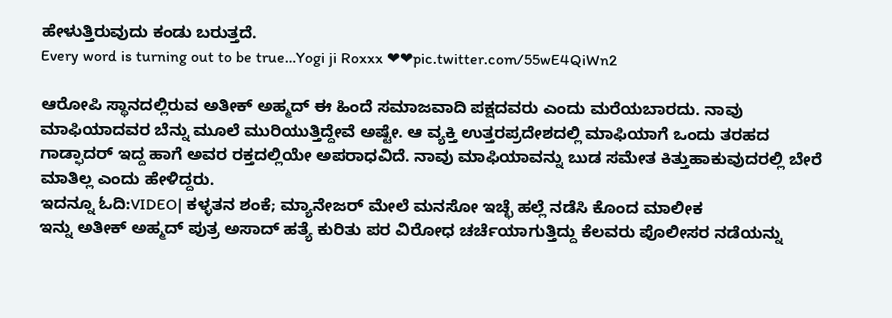ಹೇಳುತ್ತಿರುವುದು ಕಂಡು ಬರುತ್ತದೆ.
Every word is turning out to be true…Yogi ji Roxxx ❤❤pic.twitter.com/55wE4QiWn2

ಆರೋಪಿ ಸ್ಥಾನದಲ್ಲಿರುವ ಅತೀಕ್ ಅಹ್ಮದ್ ಈ ಹಿಂದೆ ಸಮಾಜವಾದಿ ಪಕ್ಷದವರು ಎಂದು ಮರೆಯಬಾರದು. ನಾವು ಮಾಫಿಯಾದವರ ಬೆನ್ನು ಮೂಲೆ ಮುರಿಯುತ್ತಿದ್ದೇವೆ ಅಷ್ಟೇ. ಆ ವ್ಯಕ್ತಿ ಉತ್ತರಪ್ರದೇಶದಲ್ಲಿ ಮಾಫಿಯಾಗೆ ಒಂದು ತರಹದ ಗಾಡ್ಫಾದರ್ ಇದ್ದ ಹಾಗೆ ಅವರ ರಕ್ತದಲ್ಲಿಯೇ ಅಪರಾಧವಿದೆ. ನಾವು ಮಾಫಿಯಾವನ್ನು ಬುಡ ಸಮೇತ ಕಿತ್ತುಹಾಕುವುದರಲ್ಲಿ ಬೇರೆ ಮಾತಿಲ್ಲ ಎಂದು ಹೇಳಿದ್ದರು.
ಇದನ್ನೂ ಓದಿ:VIDEO| ಕಳ್ಳತನ ಶಂಕೆ; ಮ್ಯಾನೇಜರ್ ಮೇಲೆ ಮನಸೋ ಇಚ್ಛೆ ಹಲ್ಲೆ ನಡೆಸಿ ಕೊಂದ ಮಾಲೀಕ
ಇನ್ನು ಅತೀಕ್ ಅಹ್ಮದ್ ಪುತ್ರ ಅಸಾದ್ ಹತ್ಯೆ ಕುರಿತು ಪರ ವಿರೋಧ ಚರ್ಚೆಯಾಗುತ್ತಿದ್ದು ಕೆಲವರು ಪೊಲೀಸರ ನಡೆಯನ್ನು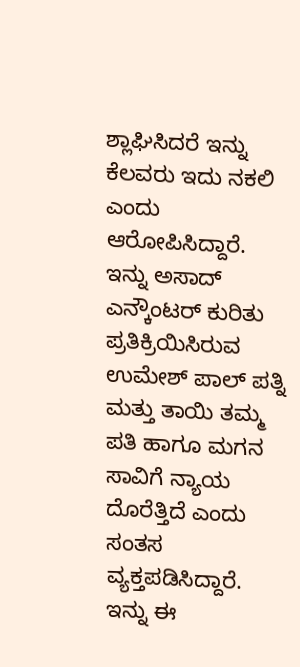ಶ್ಲಾಘಿಸಿದರೆ ಇನ್ನು ಕೆಲವರು ಇದು ನಕಲಿ ಎಂದು ಆರೋಪಿಸಿದ್ದಾರೆ.
ಇನ್ನು ಅಸಾದ್ ಎನ್ಕೌಂಟರ್ ಕುರಿತು ಪ್ರತಿಕ್ರಿಯಿಸಿರುವ ಉಮೇಶ್ ಪಾಲ್ ಪತ್ನಿ ಮತ್ತು ತಾಯಿ ತಮ್ಮ ಪತಿ ಹಾಗೂ ಮಗನ ಸಾವಿಗೆ ನ್ಯಾಯ ದೊರೆತ್ತಿದೆ ಎಂದು ಸಂತಸ ವ್ಯಕ್ತಪಡಿಸಿದ್ದಾರೆ.
ಇನ್ನು ಈ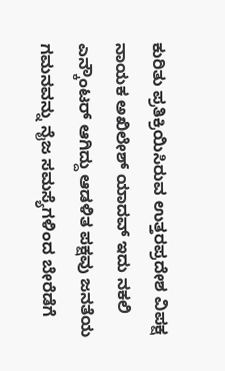ಕುರಿತು ಪ್ರತಿಕ್ರಿಯಿಸಿರುವ ಉತ್ತರಪ್ರದೇಶ ವಿಪಕ್ಷ ನಾಯಕ ಅಖಿಲೇಶ್ ಯಾದವ್ ಇದು ನಕಲಿ ಎನ್ಕೌಂಟರ್ ಆಗಿದ್ದು ಆಡಳಿತ ಪಕ್ಷವು ಜನತೆಯ ಗಮನವನ್ನು ನೈಜ ಸಮಸ್ಯೆಗಳಿಂದ ಬೇರೆಡೆಗೆ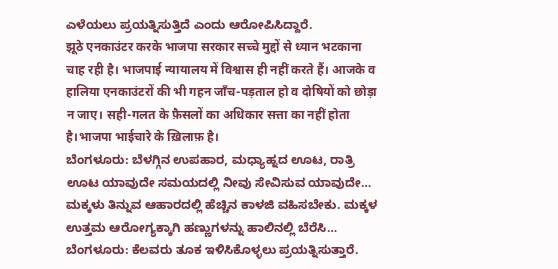ಎಳೆಯಲು ಪ್ರಯತ್ನಿಸುತ್ತಿದೆ ಎಂದು ಆರೋಪಿಸಿದ್ದಾರೆ.
झूठे एनकाउंटर करके भाजपा सरकार सच्चे मुद्दों से ध्यान भटकाना चाह रही है। भाजपाई न्यायालय में विश्वास ही नहीं करते हैं। आजके व हालिया एनकाउंटरों की भी गहन जाँच-पड़ताल हो व दोषियों को छोड़ा न जाए। सही-गलत के फ़ैसलों का अधिकार सत्ता का नहीं होता है।भाजपा भाईचारे के ख़िलाफ़ है।
ಬೆಂಗಳೂರು: ಬೆಳಗ್ಗಿನ ಉಪಹಾರ, ಮಧ್ಯಾಹ್ನದ ಊಟ, ರಾತ್ರಿ ಊಟ ಯಾವುದೇ ಸಮಯದಲ್ಲಿ ನೀವು ಸೇವಿಸುವ ಯಾವುದೇ…
ಮಕ್ಕಳು ತಿನ್ನುವ ಆಹಾರದಲ್ಲಿ ಹೆಚ್ಚಿನ ಕಾಳಜಿ ವಹಿಸಬೇಕು. ಮಕ್ಕಳ ಉತ್ತಮ ಆರೋಗ್ಯಕ್ಕಾಗಿ ಹಣ್ಣುಗಳನ್ನು ಹಾಲಿನಲ್ಲಿ ಬೆರೆಸಿ…
ಬೆಂಗಳೂರು: ಕೆಲವರು ತೂಕ ಇಳಿಸಿಕೊಳ್ಳಲು ಪ್ರಯತ್ನಿಸುತ್ತಾರೆ.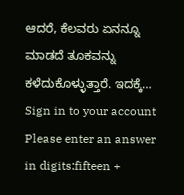ಆದರೆ, ಕೆಲವರು ಏನನ್ನೂ ಮಾಡದೆ ತೂಕವನ್ನು ಕಳೆದುಕೊಳ್ಳುತ್ತಾರೆ. ಇದಕ್ಕೆ…
Sign in to your account
Please enter an answer in digits:fifteen +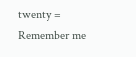twenty =
Remember me